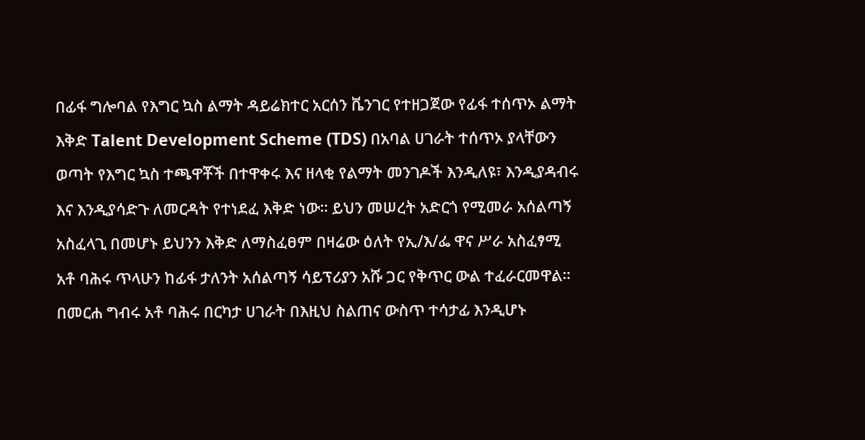በፊፋ ግሎባል የእግር ኳስ ልማት ዳይሬክተር አርሰን ቬንገር የተዘጋጀው የፊፋ ተሰጥኦ ልማት እቅድ Talent Development Scheme (TDS) በአባል ሀገራት ተሰጥኦ ያላቸውን ወጣት የእግር ኳስ ተጫዋቾች በተዋቀሩ እና ዘላቂ የልማት መንገዶች እንዲለዩ፣ እንዲያዳብሩ እና እንዲያሳድጉ ለመርዳት የተነደፈ እቅድ ነው። ይህን መሠረት አድርጎ የሚመራ አሰልጣኝ አስፈላጊ በመሆኑ ይህንን እቅድ ለማስፈፀም በዛሬው ዕለት የኢ/እ/ፌ ዋና ሥራ አስፈፃሚ አቶ ባሕሩ ጥላሁን ከፊፋ ታለንት አሰልጣኝ ሳይፕሪያን አሹ ጋር የቅጥር ውል ተፈራርመዋል።
በመርሐ ግብሩ አቶ ባሕሩ በርካታ ሀገራት በእዚህ ስልጠና ውስጥ ተሳታፊ እንዲሆኑ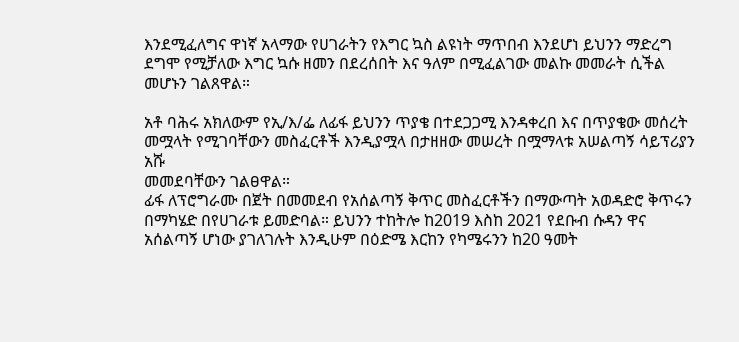እንደሚፈለግና ዋነኛ አላማው የሀገራትን የእግር ኳስ ልዩነት ማጥበብ እንደሆነ ይህንን ማድረግ ደግሞ የሚቻለው እግር ኳሱ ዘመን በደረሰበት እና ዓለም በሚፈልገው መልኩ መመራት ሲችል መሆኑን ገልጸዋል።

አቶ ባሕሩ አክለውም የኢ/እ/ፌ ለፊፋ ይህንን ጥያቄ በተደጋጋሚ እንዳቀረበ እና በጥያቄው መሰረት መሟላት የሚገባቸውን መስፈርቶች እንዲያሟላ በታዘዘው መሠረት በሟማላቱ አሠልጣኝ ሳይፕሪያን አሹ
መመደባቸውን ገልፀዋል።
ፊፋ ለፕሮግራሙ በጀት በመመደብ የአሰልጣኝ ቅጥር መስፈርቶችን በማውጣት አወዳድሮ ቅጥሩን በማካሄድ በየሀገራቱ ይመድባል። ይህንን ተከትሎ ከ2019 እስከ 2021 የደቡብ ሱዳን ዋና አሰልጣኝ ሆነው ያገለገሉት እንዲሁም በዕድሜ እርከን የካሜሩንን ከ20 ዓመት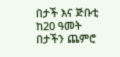በታች እና ጅቡቲ ከ20 ዓመት በታችን ጨምሮ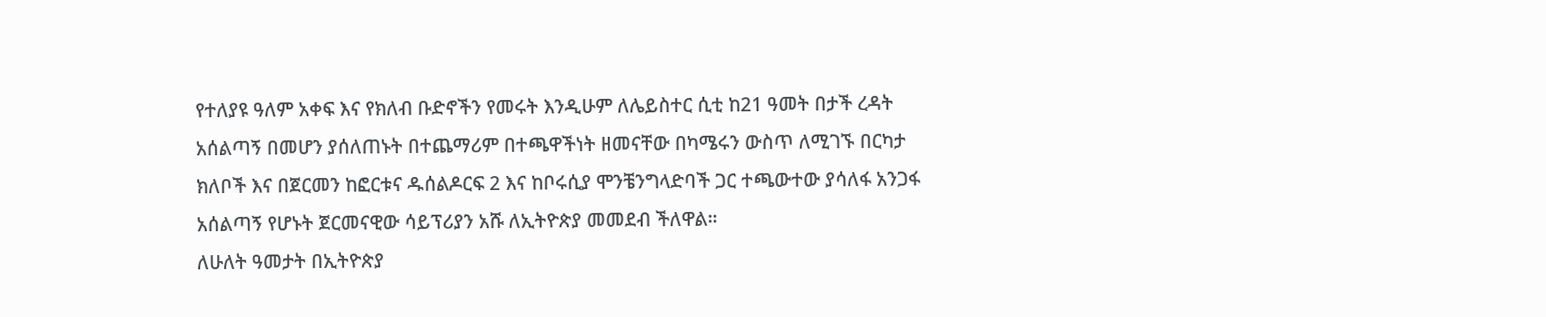የተለያዩ ዓለም አቀፍ እና የክለብ ቡድኖችን የመሩት እንዲሁም ለሌይስተር ሲቲ ከ21 ዓመት በታች ረዳት አሰልጣኝ በመሆን ያሰለጠኑት በተጨማሪም በተጫዋችነት ዘመናቸው በካሜሩን ውስጥ ለሚገኙ በርካታ ክለቦች እና በጀርመን ከፎርቱና ዱሰልዶርፍ 2 እና ከቦሩሲያ ሞንቼንግላድባች ጋር ተጫውተው ያሳለፋ አንጋፋ አሰልጣኝ የሆኑት ጀርመናዊው ሳይፕሪያን አሹ ለኢትዮጵያ መመደብ ችለዋል።
ለሁለት ዓመታት በኢትዮጵያ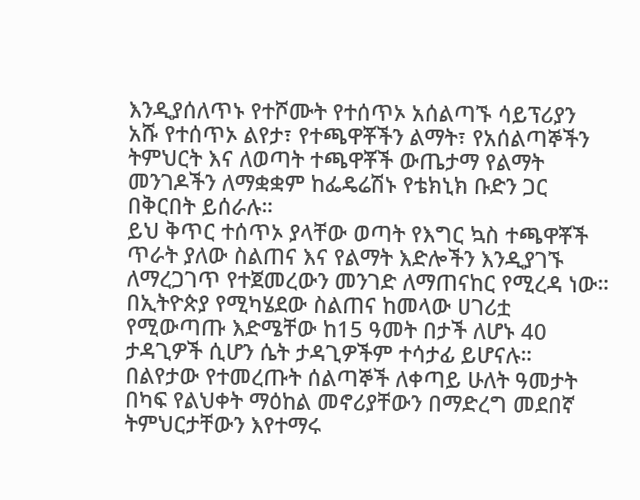እንዲያሰለጥኑ የተሾሙት የተሰጥኦ አሰልጣኙ ሳይፕሪያን አሹ የተሰጥኦ ልየታ፣ የተጫዋቾችን ልማት፣ የአሰልጣኞችን ትምህርት እና ለወጣት ተጫዋቾች ውጤታማ የልማት መንገዶችን ለማቋቋም ከፌዴሬሽኑ የቴክኒክ ቡድን ጋር በቅርበት ይሰራሉ።
ይህ ቅጥር ተሰጥኦ ያላቸው ወጣት የእግር ኳስ ተጫዋቾች ጥራት ያለው ስልጠና እና የልማት እድሎችን እንዲያገኙ ለማረጋገጥ የተጀመረውን መንገድ ለማጠናከር የሚረዳ ነው።
በኢትዮጵያ የሚካሄደው ስልጠና ከመላው ሀገሪቷ የሚውጣጡ እድሜቸው ከ15 ዓመት በታች ለሆኑ 40 ታዳጊዎች ሲሆን ሴት ታዳጊዎችም ተሳታፊ ይሆናሉ።
በልየታው የተመረጡት ሰልጣኞች ለቀጣይ ሁለት ዓመታት በካፍ የልህቀት ማዕከል መኖሪያቸውን በማድረግ መደበኛ ትምህርታቸውን እየተማሩ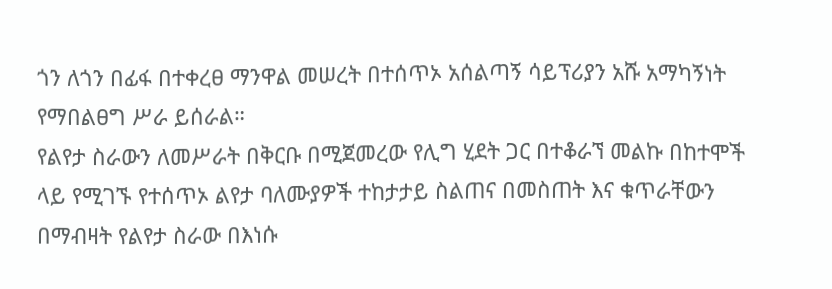ጎን ለጎን በፊፋ በተቀረፀ ማንዋል መሠረት በተሰጥኦ አሰልጣኝ ሳይፕሪያን አሹ አማካኝነት የማበልፀግ ሥራ ይሰራል።
የልየታ ስራውን ለመሥራት በቅርቡ በሚጀመረው የሊግ ሂደት ጋር በተቆራኘ መልኩ በከተሞች ላይ የሚገኙ የተሰጥኦ ልየታ ባለሙያዎች ተከታታይ ስልጠና በመስጠት እና ቁጥራቸውን በማብዛት የልየታ ስራው በእነሱ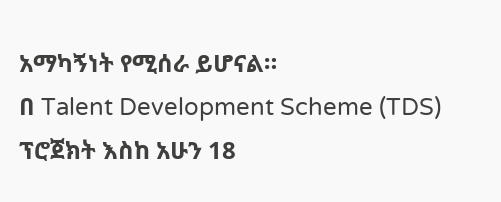አማካኝነት የሚሰራ ይሆናል።
በ Talent Development Scheme (TDS) ፕሮጀክት እስከ አሁን 18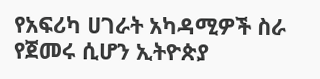የአፍሪካ ሀገራት አካዳሚዎች ስራ የጀመሩ ሲሆን ኢትዮጵያ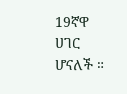19ኛዋ ሀገር ሆናለች ።